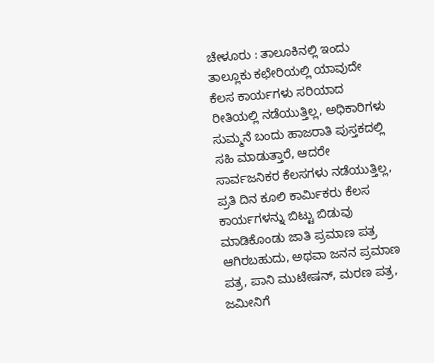ಚೇಳೂರು : ತಾಲೂಕಿನಲ್ಲಿ ಇಂದು ತಾಲ್ಲೂಕು ಕಛೇರಿಯಲ್ಲಿ ಯಾವುದೇ ಕೆಲಸ ಕಾರ್ಯಗಳು ಸರಿಯಾದ ರೀತಿಯಲ್ಲಿ ನಡೆಯುತ್ತಿಲ್ಲ, ಅಧಿಕಾರಿಗಳು ಸುಮ್ಮನೆ ಬಂದು ಹಾಜರಾತಿ ಪುಸ್ತಕದಲ್ಲಿ ಸಹಿ ಮಾಡುತ್ತಾರೆ, ಆದರೇ ಸಾರ್ವಜನಿಕರ ಕೆಲಸಗಳು ನಡೆಯುತ್ತಿಲ್ಲ, ಪ್ರತಿ ದಿನ ಕೂಲಿ ಕಾರ್ಮಿಕರು ಕೆಲಸ ಕಾರ್ಯಗಳನ್ನು ಬಿಟ್ಟು ಬಿಡುವು ಮಾಡಿಕೊಂಡು ಜಾತಿ ಪ್ರಮಾಣ ಪತ್ರ ಆಗಿರಬಹುದು, ಅಥವಾ ಜನನ ಪ್ರಮಾಣ ಪತ್ರ, ಪಾನಿ ಮುಟೇಷನ್, ಮರಣ ಪತ್ರ, ಜಮೀನಿಗೆ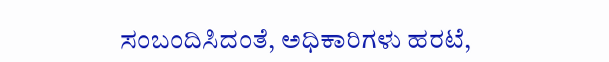ಸಂಬಂದಿಸಿದಂತೆ, ಅಧಿಕಾರಿಗಳು ಹರಟೆ,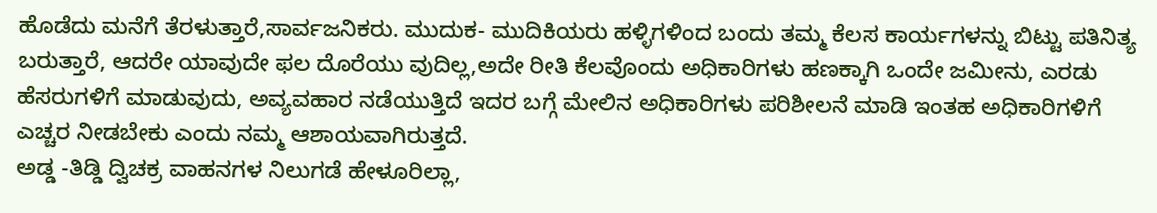ಹೊಡೆದು ಮನೆಗೆ ತೆರಳುತ್ತಾರೆ,ಸಾರ್ವಜನಿಕರು. ಮುದುಕ- ಮುದಿಕಿಯರು ಹಳ್ಳಿಗಳಿಂದ ಬಂದು ತಮ್ಮ ಕೆಲಸ ಕಾರ್ಯಗಳನ್ನು ಬಿಟ್ಟು ಪತಿನಿತ್ಯ ಬರುತ್ತಾರೆ, ಆದರೇ ಯಾವುದೇ ಫಲ ದೊರೆಯು ವುದಿಲ್ಲ,ಅದೇ ರೀತಿ ಕೆಲವೊಂದು ಅಧಿಕಾರಿಗಳು ಹಣಕ್ಕಾಗಿ ಒಂದೇ ಜಮೀನು, ಎರಡು ಹೆಸರುಗಳಿಗೆ ಮಾಡುವುದು, ಅವ್ಯವಹಾರ ನಡೆಯುತ್ತಿದೆ ಇದರ ಬಗ್ಗೆ ಮೇಲಿನ ಅಧಿಕಾರಿಗಳು ಪರಿಶೀಲನೆ ಮಾಡಿ ಇಂತಹ ಅಧಿಕಾರಿಗಳಿಗೆ ಎಚ್ಚರ ನೀಡಬೇಕು ಎಂದು ನಮ್ಮ ಆಶಾಯವಾಗಿರುತ್ತದೆ.
ಅಡ್ಡ -ತಿಡ್ಡಿ ದ್ವಿಚಕ್ರ ವಾಹನಗಳ ನಿಲುಗಡೆ ಹೇಳೂರಿಲ್ಲಾ,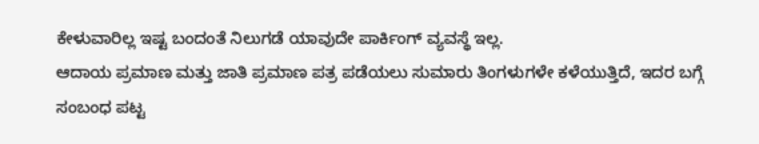ಕೇಳುವಾರಿಲ್ಲ ಇಷ್ಟ ಬಂದಂತೆ ನಿಲುಗಡೆ ಯಾವುದೇ ಪಾರ್ಕಿಂಗ್ ವ್ಯವಸ್ಥೆ ಇಲ್ಲ.
ಆದಾಯ ಪ್ರಮಾಣ ಮತ್ತು ಜಾತಿ ಪ್ರಮಾಣ ಪತ್ರ ಪಡೆಯಲು ಸುಮಾರು ತಿಂಗಳುಗಳೇ ಕಳೆಯುತ್ತಿದೆ, ಇದರ ಬಗ್ಗೆ ಸಂಬಂಧ ಪಟ್ಟ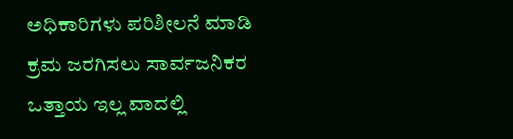ಅಧಿಕಾರಿಗಳು ಪರಿಶೀಲನೆ ಮಾಡಿ ಕ್ರಮ ಜರಗಿಸಲು ಸಾರ್ವಜನಿಕರ ಒತ್ತಾಯ ಇಲ್ಲ ವಾದಲ್ಲಿ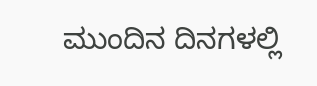ಮುಂದಿನ ದಿನಗಳಲ್ಲಿ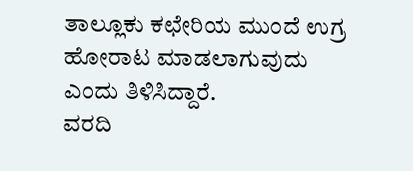ತಾಲ್ಲೂಕು ಕಛೇರಿಯ ಮುಂದೆ ಉಗ್ರ ಹೋರಾಟ ಮಾಡಲಾಗುವುದು ಎಂದು ತಿಳಿಸಿದ್ದಾರೆ.
ವರದಿ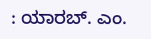: ಯಾರಬ್. ಎಂ.